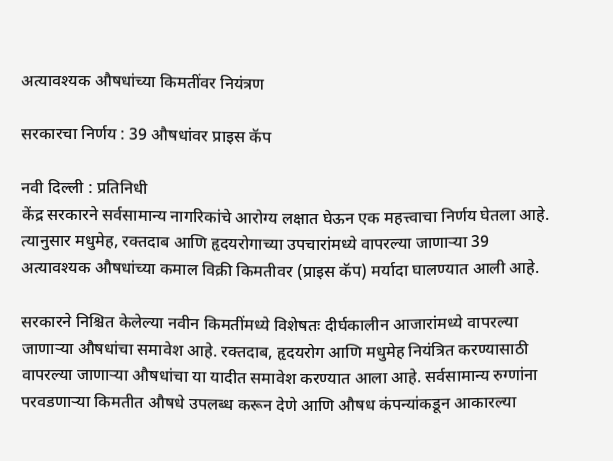अत्यावश्यक औषधांच्या किमतींवर नियंत्रण

सरकारचा निर्णय : 39 औषधांवर प्राइस कॅप

नवी दिल्ली : प्रतिनिधी
केंद्र सरकारने सर्वसामान्य नागरिकांचे आरोग्य लक्षात घेऊन एक महत्त्वाचा निर्णय घेतला आहे. त्यानुसार मधुमेह, रक्तदाब आणि हृदयरोगाच्या उपचारांमध्ये वापरल्या जाणार्‍या 39 अत्यावश्यक औषधांच्या कमाल विक्री किमतीवर (प्राइस कॅप) मर्यादा घालण्यात आली आहे.

सरकारने निश्चित केलेल्या नवीन किमतींमध्ये विशेषतः दीर्घकालीन आजारांमध्ये वापरल्या जाणार्‍या औषधांचा समावेश आहे. रक्तदाब, हृदयरोग आणि मधुमेह नियंत्रित करण्यासाठी वापरल्या जाणार्‍या औषधांचा या यादीत समावेश करण्यात आला आहे. सर्वसामान्य रुग्णांना परवडणार्‍या किमतीत औषधे उपलब्ध करून देणे आणि औषध कंपन्यांकडून आकारल्या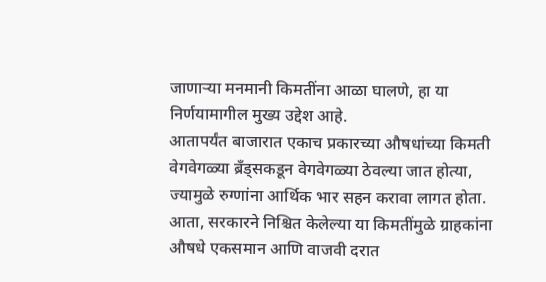जाणार्‍या मनमानी किमतींना आळा घालणे, हा या निर्णयामागील मुख्य उद्देश आहे.
आतापर्यंत बाजारात एकाच प्रकारच्या औषधांच्या किमती वेगवेगळ्या ब्रँड्सकडून वेगवेगळ्या ठेवल्या जात होत्या, ज्यामुळे रुग्णांना आर्थिक भार सहन करावा लागत होता. आता, सरकारने निश्चित केलेल्या या किमतींमुळे ग्राहकांना औषधे एकसमान आणि वाजवी दरात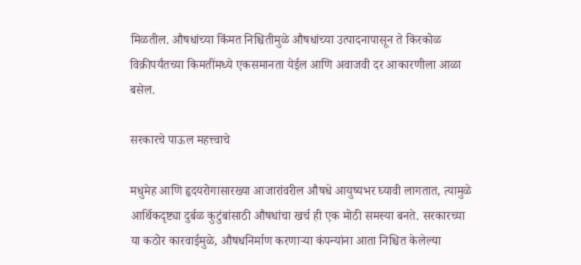मिळतील. औषधांच्या किंमत निश्चितीमुळे औषधांच्या उत्पादनापासून ते किरकोळ विक्रीपर्यंतच्या किमतींमध्ये एकसमानता येईल आणि अवाजवी दर आकारणीला आळा बसेल.

सरकारचे पाऊल महत्त्वाचे

मधुमेह आणि हृदयरोगासारख्या आजारांवरील औषधे आयुष्यभर घ्यावी लागतात, त्यामुळे आर्थिकदृष्ट्या दुर्बळ कुटुंबांसाठी औषधांचा खर्च ही एक मोठी समस्या बनते. सरकारच्या या कठोर कारवाईमुळे, औषधनिर्माण करणार्‍या कंपन्यांना आता निश्चित केलेल्या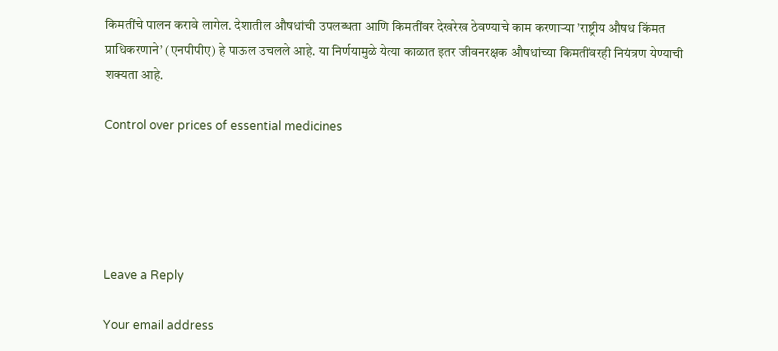किमतींचे पालन करावे लागेल. देशातील औषधांची उपलब्धता आणि किमतींवर देखरेख ठेवण्याचे काम करणार्‍या ’राष्ट्रीय औषध किंमत प्राधिकरणाने’ (एनपीपीए) हे पाऊल उचलले आहे. या निर्णयामुळे येत्या काळात इतर जीवनरक्षक औषधांच्या किमतींवरही नियंत्रण येण्याची शक्यता आहे.

Control over prices of essential medicines





Leave a Reply

Your email address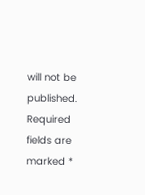will not be published. Required fields are marked *